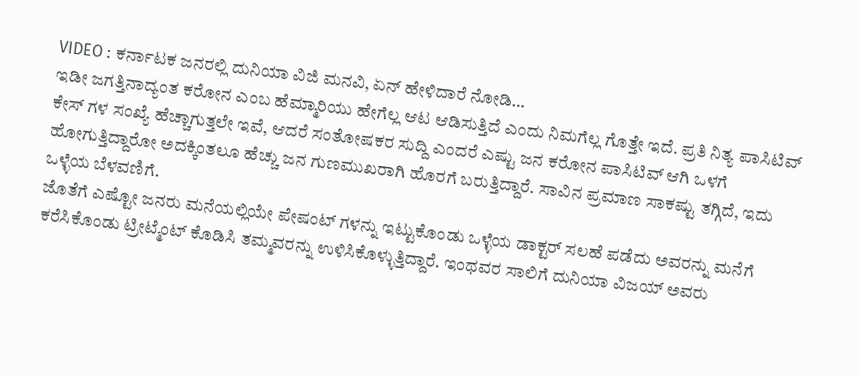VIDEO : ಕರ್ನಾಟಕ ಜನರಲ್ಲಿ ದುನಿಯಾ ವಿಜಿ ಮನವಿ, ಏನ್ ಹೇಳಿದಾರೆ ನೋಡಿ…
ಇಡೀ ಜಗತ್ತಿನಾದ್ಯಂತ ಕರೋನ ಎಂಬ ಹೆಮ್ಮಾರಿಯು ಹೇಗೆಲ್ಲ ಆಟ ಆಡಿಸುತ್ತಿದೆ ಎಂದು ನಿಮಗೆಲ್ಲ ಗೊತ್ತೇ ಇದೆ. ಪ್ರತಿ ನಿತ್ಯ ಪಾಸಿಟಿವ್ ಕೇಸ್ ಗಳ ಸಂಖ್ಯೆ ಹೆಚ್ಚಾಗುತ್ತಲೇ ಇವೆ, ಆದರೆ ಸಂತೋಷಕರ ಸುದ್ದಿ ಎಂದರೆ ಎಷ್ಟು ಜನ ಕರೋನ ಪಾಸಿಟಿವ್ ಆಗಿ ಒಳಗೆ ಹೋಗುತ್ತಿದ್ದಾರೋ ಅದಕ್ಕಿಂತಲೂ ಹೆಚ್ಚು ಜನ ಗುಣಮುಖರಾಗಿ ಹೊರಗೆ ಬರುತ್ತಿದ್ದಾರೆ. ಸಾವಿನ ಪ್ರಮಾಣ ಸಾಕಷ್ಟು ತಗ್ಗಿದೆ, ಇದು ಒಳ್ಳೆಯ ಬೆಳವಣಿಗೆ.
ಜೊತೆಗೆ ಎಷ್ಟೋ ಜನರು ಮನೆಯಲ್ಲಿಯೇ ಪೇಷಂಟ್ ಗಳನ್ನು ಇಟ್ಟುಕೊಂಡು ಒಳ್ಳೆಯ ಡಾಕ್ಟರ್ ಸಲಹೆ ಪಡೆದು ಅವರನ್ನು ಮನೆಗೆ ಕರೆಸಿಕೊಂಡು ಟ್ರೀಟ್ಮೆಂಟ್ ಕೊಡಿಸಿ ತಮ್ಮವರನ್ನು ಉಳಿಸಿಕೊಳ್ಳುತ್ತಿದ್ದಾರೆ. ಇಂಥವರ ಸಾಲಿಗೆ ದುನಿಯಾ ವಿಜಯ್ ಅವರು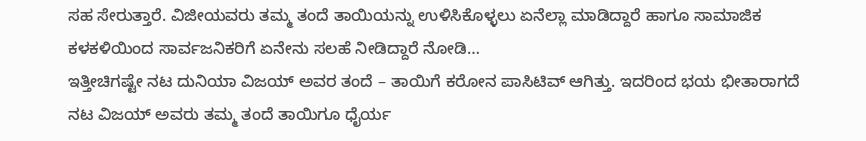ಸಹ ಸೇರುತ್ತಾರೆ. ವಿಜೀಯವರು ತಮ್ಮ ತಂದೆ ತಾಯಿಯನ್ನು ಉಳಿಸಿಕೊಳ್ಳಲು ಏನೆಲ್ಲಾ ಮಾಡಿದ್ದಾರೆ ಹಾಗೂ ಸಾಮಾಜಿಕ ಕಳಕಳಿಯಿಂದ ಸಾರ್ವಜನಿಕರಿಗೆ ಏನೇನು ಸಲಹೆ ನೀಡಿದ್ದಾರೆ ನೋಡಿ…
ಇತ್ತೀಚಿಗಷ್ಟೇ ನಟ ದುನಿಯಾ ವಿಜಯ್ ಅವರ ತಂದೆ – ತಾಯಿಗೆ ಕರೋನ ಪಾಸಿಟಿವ್ ಆಗಿತ್ತು. ಇದರಿಂದ ಭಯ ಭೀತಾರಾಗದೆ ನಟ ವಿಜಯ್ ಅವರು ತಮ್ಮ ತಂದೆ ತಾಯಿಗೂ ಧೈರ್ಯ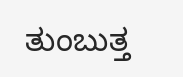ತುಂಬುತ್ತ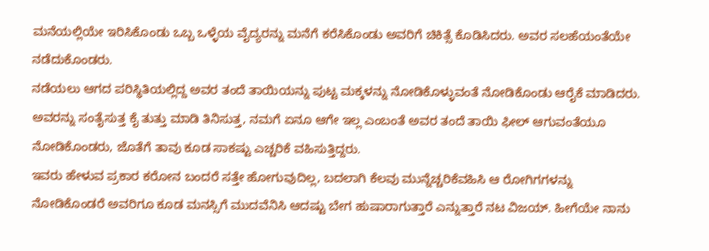ಮನೆಯಲ್ಲಿಯೇ ಇರಿಸಿಕೊಂಡು ಒಬ್ಬ ಒಳ್ಳೆಯ ವೈದ್ಯರನ್ನು ಮನೆಗೆ ಕರೆಸಿಕೊಂಡು ಅವರಿಗೆ ಚಿಕಿತ್ಸೆ ಕೊಡಿಸಿದರು. ಅವರ ಸಲಹೆಯಂತೆಯೇ ನಡೆದುಕೊಂಡರು.
ನಡೆಯಲು ಆಗದ ಪರಿಸ್ಥಿತಿಯಲ್ಲಿದ್ದ ಅವರ ತಂದೆ ತಾಯಿಯನ್ನು ಪುಟ್ಟ ಮಕ್ಕಳನ್ನು ನೋಡಿಕೊಳ್ಳುವಂತೆ ನೋಡಿಕೊಂಡು ಆರೈಕೆ ಮಾಡಿದರು. ಅವರನ್ನು ಸಂತೈಸುತ್ತ ಕೈ ತುತ್ತು ಮಾಡಿ ತಿನಿಸುತ್ತ, ನಮಗೆ ಏನೂ ಆಗೇ ಇಲ್ಲ ಎಂಬಂತೆ ಅವರ ತಂದೆ ತಾಯಿ ಫೀಲ್ ಆಗುವಂತೆಯೂ ನೋಡಿಕೊಂಡರು, ಜೊತೆಗೆ ತಾವು ಕೂಡ ಸಾಕಷ್ಟು ಎಚ್ಚರಿಕೆ ವಹಿಸುತ್ತಿದ್ದರು.
ಇವರು ಹೇಳುವ ಪ್ರಕಾರ ಕರೋನ ಬಂದರೆ ಸತ್ತೇ ಹೋಗುವುದಿಲ್ಲ, ಬದಲಾಗಿ ಕೆಲವು ಮುನ್ನೆಚ್ಚರಿಕೆವಹಿಸಿ ಆ ರೋಗಿಗಗಳನ್ನು ನೋಡಿಕೊಂಡರೆ ಅವರಿಗೂ ಕೂಡ ಮನಸ್ಸಿಗೆ ಮುದವೆನಿಸಿ ಆದಷ್ಟು ಬೇಗ ಹುಷಾರಾಗುತ್ತಾರೆ ಎನ್ನುತ್ತಾರೆ ನಟ ವಿಜಯ್. ಹೀಗೆಯೇ ನಾನು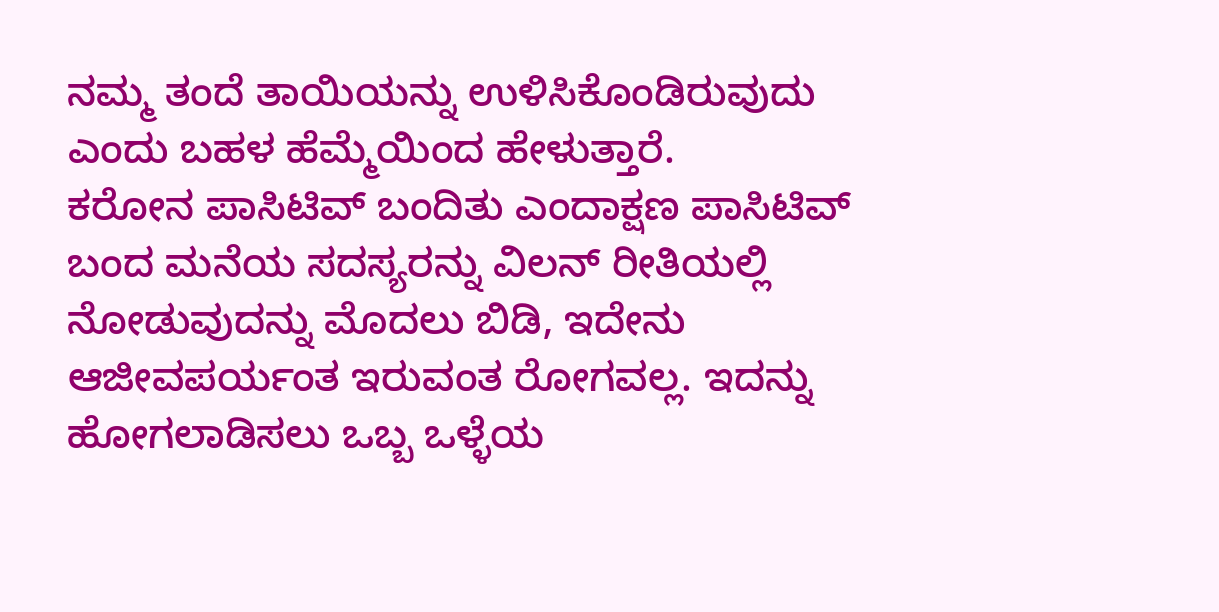ನಮ್ಮ ತಂದೆ ತಾಯಿಯನ್ನು ಉಳಿಸಿಕೊಂಡಿರುವುದು ಎಂದು ಬಹಳ ಹೆಮ್ಮೆಯಿಂದ ಹೇಳುತ್ತಾರೆ.
ಕರೋನ ಪಾಸಿಟಿವ್ ಬಂದಿತು ಎಂದಾಕ್ಷಣ ಪಾಸಿಟಿವ್ ಬಂದ ಮನೆಯ ಸದಸ್ಯರನ್ನು ವಿಲನ್ ರೀತಿಯಲ್ಲಿ ನೋಡುವುದನ್ನು ಮೊದಲು ಬಿಡಿ, ಇದೇನು ಆಜೀವಪರ್ಯಂತ ಇರುವಂತ ರೋಗವಲ್ಲ. ಇದನ್ನು ಹೋಗಲಾಡಿಸಲು ಒಬ್ಬ ಒಳ್ಳೆಯ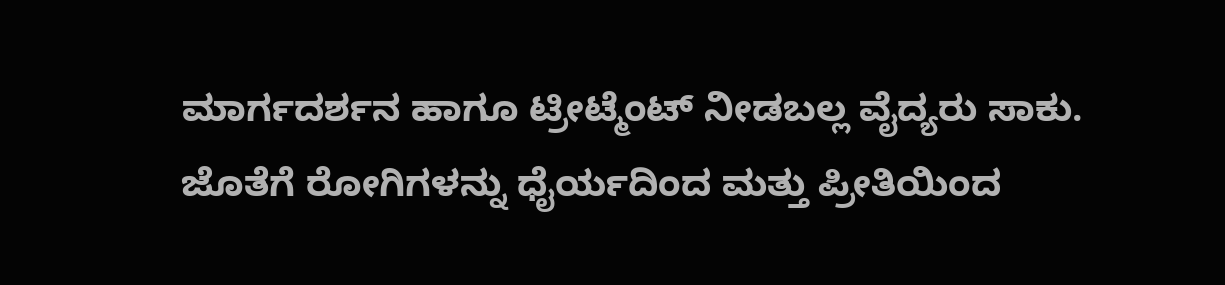ಮಾರ್ಗದರ್ಶನ ಹಾಗೂ ಟ್ರೀಟ್ಮೆಂಟ್ ನೀಡಬಲ್ಲ ವೈದ್ಯರು ಸಾಕು.
ಜೊತೆಗೆ ರೋಗಿಗಳನ್ನು ಧೈರ್ಯದಿಂದ ಮತ್ತು ಪ್ರೀತಿಯಿಂದ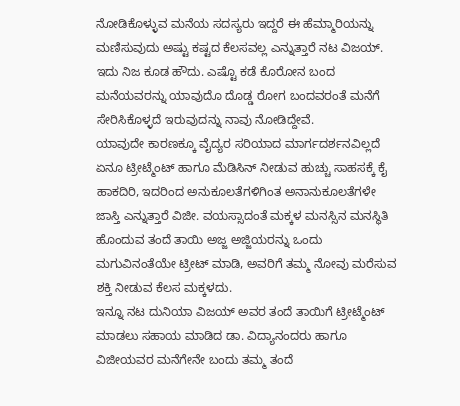ನೋಡಿಕೊಳ್ಳುವ ಮನೆಯ ಸದಸ್ಯರು ಇದ್ದರೆ ಈ ಹೆಮ್ಮಾರಿಯನ್ನು ಮಣಿಸುವುದು ಅಷ್ಟು ಕಷ್ಟದ ಕೆಲಸವಲ್ಲ ಎನ್ನುತ್ತಾರೆ ನಟ ವಿಜಯ್. ಇದು ನಿಜ ಕೂಡ ಹೌದು. ಎಷ್ಟೊ ಕಡೆ ಕೊರೋನ ಬಂದ ಮನೆಯವರನ್ನು ಯಾವುದೊ ದೊಡ್ಡ ರೋಗ ಬಂದವರಂತೆ ಮನೆಗೆ ಸೇರಿಸಿಕೊಳ್ಳದೆ ಇರುವುದನ್ನು ನಾವು ನೋಡಿದ್ದೇವೆ.
ಯಾವುದೇ ಕಾರಣಕ್ಕೂ ವೈದ್ಯರ ಸರಿಯಾದ ಮಾರ್ಗದರ್ಶನವಿಲ್ಲದೆ ಏನೂ ಟ್ರೀಟ್ಮೆಂಟ್ ಹಾಗೂ ಮೆಡಿಸಿನ್ ನೀಡುವ ಹುಚ್ಚು ಸಾಹಸಕ್ಕೆ ಕೈ ಹಾಕದಿರಿ, ಇದರಿಂದ ಅನುಕೂಲತೆಗಳಿಗಿಂತ ಅನಾನುಕೂಲತೆಗಳೇ ಜಾಸ್ತಿ ಎನ್ನುತ್ತಾರೆ ವಿಜೀ. ವಯಸ್ಸಾದಂತೆ ಮಕ್ಕಳ ಮನಸ್ಸಿನ ಮನಸ್ಥಿತಿ ಹೊಂದುವ ತಂದೆ ತಾಯಿ ಅಜ್ಜ ಅಜ್ಜಿಯರನ್ನು ಒಂದು ಮಗುವಿನಂತೆಯೇ ಟ್ರೀಟ್ ಮಾಡಿ, ಅವರಿಗೆ ತಮ್ಮ ನೋವು ಮರೆಸುವ ಶಕ್ತಿ ನೀಡುವ ಕೆಲಸ ಮಕ್ಕಳದು.
ಇನ್ನೂ ನಟ ದುನಿಯಾ ವಿಜಯ್ ಅವರ ತಂದೆ ತಾಯಿಗೆ ಟ್ರೀಟ್ಮೆಂಟ್ ಮಾಡಲು ಸಹಾಯ ಮಾಡಿದ ಡಾ. ವಿದ್ಯಾನಂದರು ಹಾಗೂ ವಿಜೀಯವರ ಮನೆಗೇನೇ ಬಂದು ತಮ್ಮ ತಂದೆ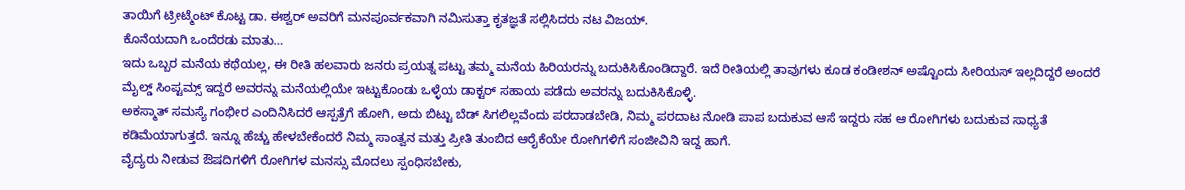ತಾಯಿಗೆ ಟ್ರೀಟ್ಮೆಂಟ್ ಕೊಟ್ಟ ಡಾ. ಈಶ್ವರ್ ಅವರಿಗೆ ಮನಪೂರ್ವಕವಾಗಿ ನಮಿಸುತ್ತಾ ಕೃತಜ್ಞತೆ ಸಲ್ಲಿಸಿದರು ನಟ ವಿಜಯ್.
ಕೊನೆಯದಾಗಿ ಒಂದೆರಡು ಮಾತು…
ಇದು ಒಬ್ಬರ ಮನೆಯ ಕಥೆಯಲ್ಲ, ಈ ರೀತಿ ಹಲವಾರು ಜನರು ಪ್ರಯತ್ನ ಪಟ್ಟು ತಮ್ಮ ಮನೆಯ ಹಿರಿಯರನ್ನು ಬದುಕಿಸಿಕೊಂಡಿದ್ದಾರೆ. ಇದೆ ರೀತಿಯಲ್ಲಿ ತಾವುಗಳು ಕೂಡ ಕಂಡೀಶನ್ ಅಷ್ಟೊಂದು ಸೀರಿಯಸ್ ಇಲ್ಲದಿದ್ದರೆ ಅಂದರೆ ಮೈಲ್ಡ್ ಸಿಂಪ್ಟಮ್ಸ್ ಇದ್ದರೆ ಅವರನ್ನು ಮನೆಯಲ್ಲಿಯೇ ಇಟ್ಟುಕೊಂಡು ಒಳ್ಳೆಯ ಡಾಕ್ಟರ್ ಸಹಾಯ ಪಡೆದು ಅವರನ್ನು ಬದುಕಿಸಿಕೊಳ್ಳಿ.
ಅಕಸ್ಮಾತ್ ಸಮಸ್ಯೆ ಗಂಭೀರ ಎಂದಿನಿಸಿದರೆ ಆಸ್ಪತ್ರೆಗೆ ಹೋಗಿ, ಅದು ಬಿಟ್ಟು ಬೆಡ್ ಸಿಗಲಿಲ್ಲವೆಂದು ಪರದಾಡಬೇಡಿ, ನಿಮ್ಮ ಪರದಾಟ ನೋಡಿ ಪಾಪ ಬದುಕುವ ಆಸೆ ಇದ್ದರು ಸಹ ಆ ರೋಗಿಗಳು ಬದುಕುವ ಸಾಧ್ಯತೆ ಕಡಿಮೆಯಾಗುತ್ತದೆ. ಇನ್ನೂ ಹೆಚ್ಚು ಹೇಳಬೇಕೆಂದರೆ ನಿಮ್ಮ ಸಾಂತ್ವನ ಮತ್ತು ಪ್ರೀತಿ ತುಂಬಿದ ಆರೈಕೆಯೇ ರೋಗಿಗಳಿಗೆ ಸಂಜೀವಿನಿ ಇದ್ದ ಹಾಗೆ.
ವೈದ್ಯರು ನೀಡುವ ಔಷದಿಗಳಿಗೆ ರೋಗಿಗಳ ಮನಸ್ಸು ಮೊದಲು ಸ್ಪಂಧಿಸಬೇಕು,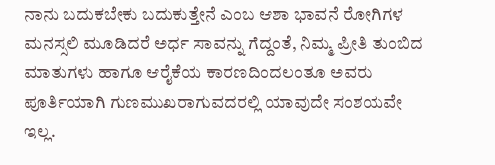ನಾನು ಬದುಕಬೇಕು ಬದುಕುತ್ತೇನೆ ಎಂಬ ಆಶಾ ಭಾವನೆ ರೋಗಿಗಳ ಮನಸ್ಸಲಿ ಮೂಡಿದರೆ ಅರ್ಧ ಸಾವನ್ನು ಗೆದ್ದಂತೆ, ನಿಮ್ಮ ಪ್ರೀತಿ ತುಂಬಿದ ಮಾತುಗಳು ಹಾಗೂ ಆರೈಕೆಯ ಕಾರಣದಿಂದಲಂತೂ ಅವರು ಪೂರ್ತಿಯಾಗಿ ಗುಣಮುಖರಾಗುವದರಲ್ಲಿ ಯಾವುದೇ ಸಂಶಯವೇ ಇಲ್ಲ.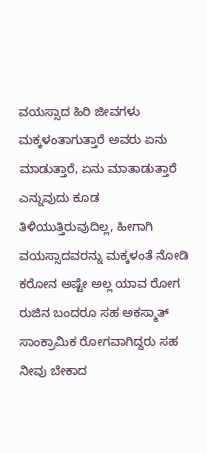ವಯಸ್ಸಾದ ಹಿರಿ ಜೀವಗಳು ಮಕ್ಕಳಂತಾಗುತ್ತಾರೆ ಅವರು ಏನು ಮಾಡುತ್ತಾರೆ, ಏನು ಮಾತಾಡುತ್ತಾರೆ ಎನ್ನುವುದು ಕೂಡ ತಿಳಿಯುತ್ತಿರುವುದಿಲ್ಲ, ಹೀಗಾಗಿ ವಯಸ್ಸಾದವರನ್ನು ಮಕ್ಕಳಂತೆ ನೋಡಿ ಕರೋನ ಅಷ್ಟೇ ಅಲ್ಲ ಯಾವ ರೋಗ ರುಜಿನ ಬಂದರೂ ಸಹ ಅಕಸ್ಮಾತ್ ಸಾಂಕ್ರಾಮಿಕ ರೋಗವಾಗಿದ್ದರು ಸಹ ನೀವು ಬೇಕಾದ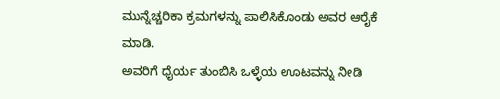ಮುನ್ನೆಚ್ಚರಿಕಾ ಕ್ರಮಗಳನ್ನು ಪಾಲಿಸಿಕೊಂಡು ಅವರ ಆರೈಕೆ ಮಾಡಿ.
ಅವರಿಗೆ ಧೈರ್ಯ ತುಂಬಿಸಿ ಒಳ್ಳೆಯ ಊಟವನ್ನು ನೀಡಿ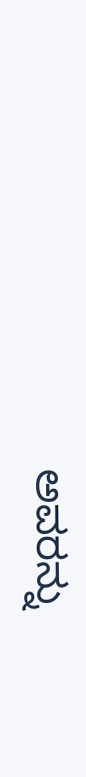ಅವರನ್ನು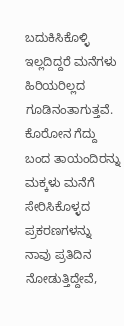ಬದುಕಿಸಿಕೊಳ್ಳಿ ಇಲ್ಲದಿದ್ದರೆ ಮನೆಗಳು ಹಿರಿಯರಿಲ್ಲದ ಗೂಡಿನಂತಾಗುತ್ತವೆ. ಕೊರೋನ ಗೆದ್ದು ಬಂದ ತಾಯಂದಿರನ್ನು ಮಕ್ಕಳು ಮನೆಗೆ ಸೇರಿಸಿಕೊಳ್ಳದ ಪ್ರಕರಣಗಳನ್ನು ನಾವು ಪ್ರತಿದಿನ ನೋಡುತ್ತಿದ್ದೇವೆ,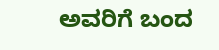ಅವರಿಗೆ ಬಂದ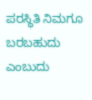ಪರಸ್ಥಿತಿ ನಿಮಗೂ ಬರಬಹುದು ಎಂಬುದು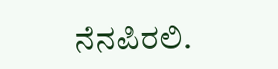ನೆನಪಿರಲಿ.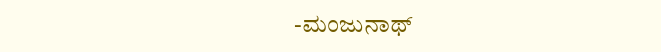-ಮಂಜುನಾಥ್